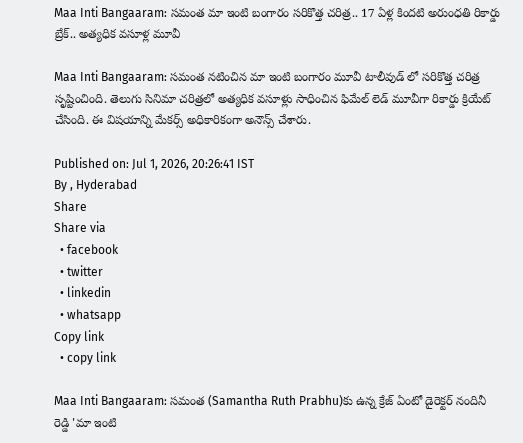Maa Inti Bangaaram: సమంత మా ఇంటి బంగారం సరికొత్త చరిత్ర.. 17 ఏళ్ల కిందటి అరుంధతి రికార్డు బ్రేక్.. అత్యధిక వసూళ్ల మూవీ

Maa Inti Bangaaram: సమంత నటించిన మా ఇంటి బంగారం మూవీ టాలీవుడ్ లో సరికొత్త చరిత్ర సృష్టించింది. తెలుగు సినిమా చరిత్రలో అత్యధిక వసూళ్లు సాధించిన ఫిమేల్ లెడ్ మూవీగా రికార్డు క్రియేట్ చేసింది. ఈ విషయాన్ని మేకర్స్ అధికారికంగా అనౌన్స్ చేశారు.

Published on: Jul 1, 2026, 20:26:41 IST
By , Hyderabad
Share
Share via
  • facebook
  • twitter
  • linkedin
  • whatsapp
Copy link
  • copy link

Maa Inti Bangaaram: సమంత (Samantha Ruth Prabhu)కు ఉన్న క్రేజ్ ఏంటో డైరెక్టర్ నందినీ రెడ్డి 'మా ఇంటి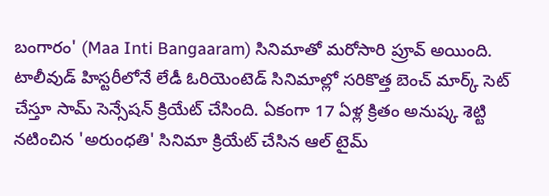బంగారం' (Maa Inti Bangaaram) సినిమాతో మరోసారి ప్రూవ్ అయింది. టాలీవుడ్ హిస్టరీలోనే లేడీ ఓరియెంటెడ్ సినిమాల్లో సరికొత్త బెంచ్ మార్క్ సెట్ చేస్తూ సామ్ సెన్సేషన్ క్రియేట్ చేసింది. ఏకంగా 17 ఏళ్ల క్రితం అనుష్క శెట్టి నటించిన 'అరుంధతి' సినిమా క్రియేట్ చేసిన ఆల్ టైమ్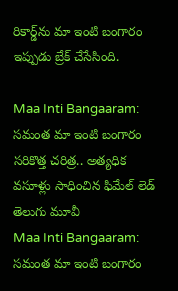రికార్డ్‌ను మా ఇంటి బంగారం ఇప్పుడు బ్రేక్ చేసేసింది.

Maa Inti Bangaaram: సమంత మా ఇంటి బంగారం సరికొత్త చరిత్ర.. అత్యధిక వసూళ్లు సాధించిన ఫిమేల్ లెడ్ తెలుగు మూవీ
Maa Inti Bangaaram: సమంత మా ఇంటి బంగారం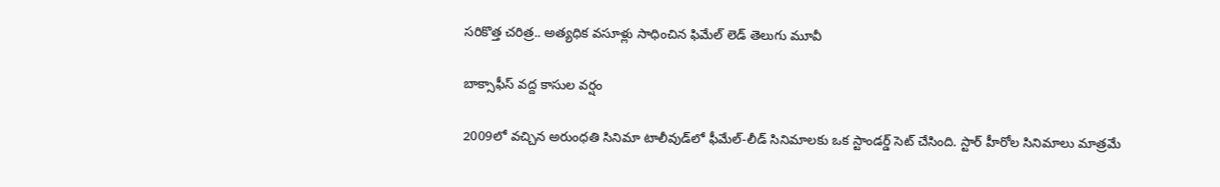సరికొత్త చరిత్ర.. అత్యధిక వసూళ్లు సాధించిన ఫిమేల్ లెడ్ తెలుగు మూవీ

బాక్సాఫీస్ వద్ద కాసుల వర్షం

2009లో వచ్చిన అరుంధతి సినిమా టాలీవుడ్‌లో ఫీమేల్-లీడ్ సినిమాలకు ఒక స్టాండర్డ్ సెట్ చేసింది. స్టార్ హీరోల సినిమాలు మాత్రమే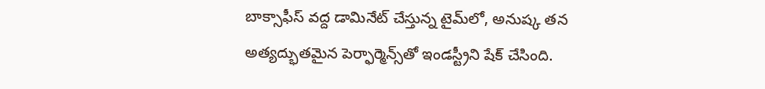బాక్సాఫీస్ వద్ద డామినేట్ చేస్తున్న టైమ్‌లో, అనుష్క తన అత్యద్భుతమైన పెర్ఫార్మెన్స్‌తో ఇండస్ట్రీని షేక్ చేసింది.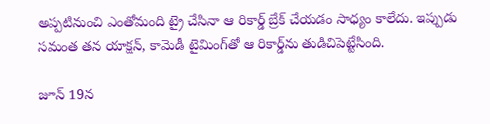అప్పటినుంచి ఎంతోమంది ట్రై చేసినా ఆ రికార్డ్ బ్రేక్ చేయడం సాధ్యం కాలేదు. ఇప్పుడు సమంత తన యాక్షన్, కామెడీ టైమింగ్‌తో ఆ రికార్డ్‌ను తుడిచిపెట్టేసింది.

జూన్ 19న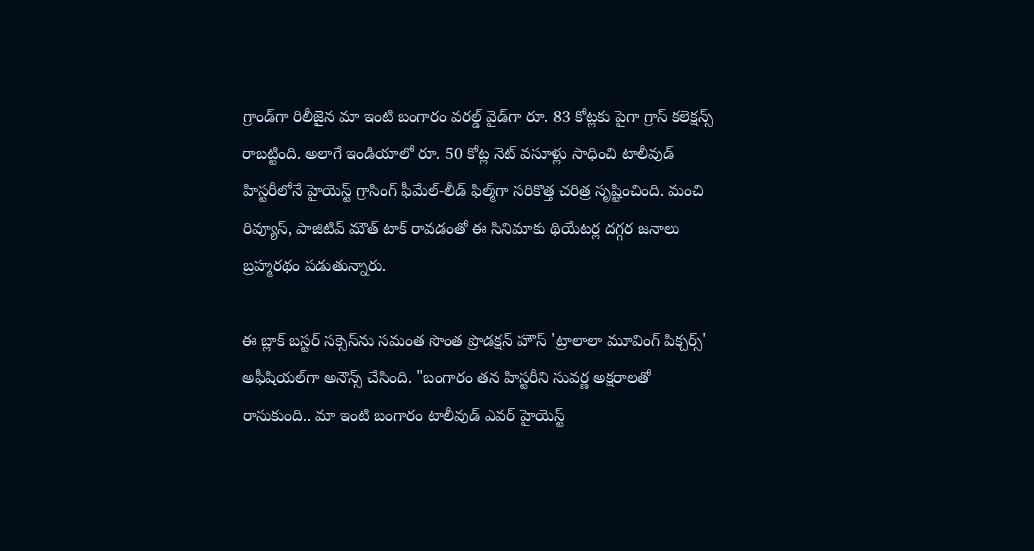గ్రాండ్‌గా రిలీజైన మా ఇంటి బంగారం వరల్డ్ వైడ్‌గా రూ. 83 కోట్లకు పైగా గ్రాస్ కలెక్షన్స్ రాబట్టింది. అలాగే ఇండియాలో రూ. 50 కోట్ల నెట్ వసూళ్లు సాధించి టాలీవుడ్ హిస్టరీలోనే హైయెస్ట్ గ్రాసింగ్ ఫీమేల్-లీడ్ ఫిల్మ్‌గా సరికొత్త చరిత్ర సృష్టించింది. మంచి రివ్యూస్, పాజిటివ్ మౌత్ టాక్ రావడంతో ఈ సినిమాకు థియేటర్ల దగ్గర జనాలు బ్రహ్మరథం పడుతున్నారు.

ఈ బ్లాక్ బస్టర్ సక్సెస్‌ను సమంత సొంత ప్రొడక్షన్ హౌస్ 'ట్రాలాలా మూవింగ్ పిక్చర్స్' అఫీషియల్‌గా అనౌన్స్ చేసింది. "బంగారం తన హిస్టరీని సువర్ణ అక్షరాలతో రాసుకుంది.. మా ఇంటి బంగారం టాలీవుడ్ ఎవర్ హైయెస్ట్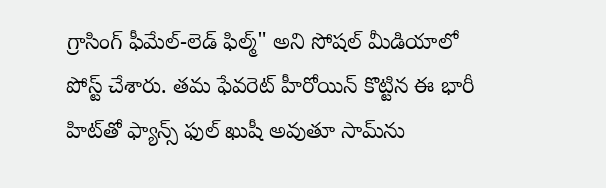గ్రాసింగ్ ఫీమేల్-లెడ్ ఫిల్మ్" అని సోషల్ మీడియాలో పోస్ట్ చేశారు. తమ ఫేవరెట్ హీరోయిన్ కొట్టిన ఈ భారీ హిట్‌తో ఫ్యాన్స్ ఫుల్ ఖుషీ అవుతూ సామ్‌ను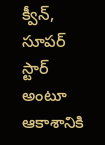క్వీన్, సూపర్ స్టార్ అంటూ ఆకాశానికి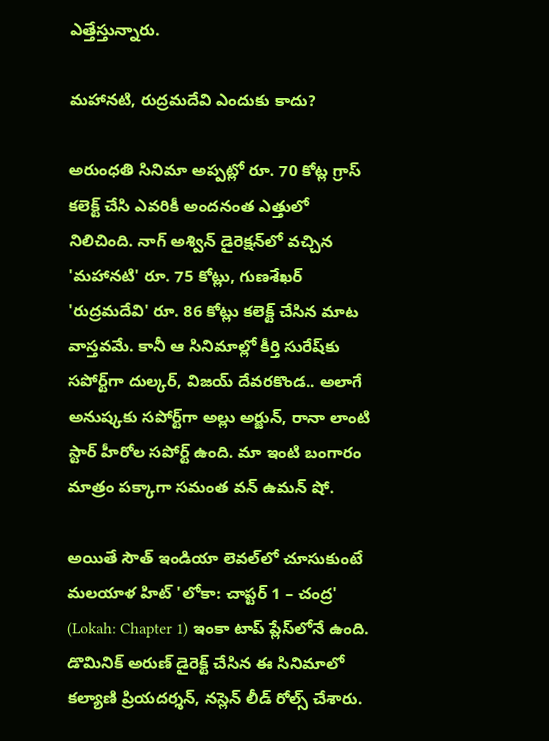ఎత్తేస్తున్నారు.

మహానటి, రుద్రమదేవి ఎందుకు కాదు?

అరుంధతి సినిమా అప్పట్లో రూ. 70 కోట్ల గ్రాస్ కలెక్ట్ చేసి ఎవరికీ అందనంత ఎత్తులో నిలిచింది. నాగ్ అశ్విన్ డైరెక్షన్‌లో వచ్చిన 'మహానటి' రూ. 75 కోట్లు, గుణశేఖర్ 'రుద్రమదేవి' రూ. 86 కోట్లు కలెక్ట్ చేసిన మాట వాస్తవమే. కానీ ఆ సినిమాల్లో కీర్తి సురేష్‌కు సపోర్ట్‌గా దుల్కర్, విజయ్ దేవరకొండ.. అలాగే అనుష్కకు సపోర్ట్‌గా అల్లు అర్జున్, రానా లాంటి స్టార్ హీరోల సపోర్ట్ ఉంది. మా ఇంటి బంగారం మాత్రం పక్కాగా సమంత వన్ ఉమన్ షో.

అయితే సౌత్ ఇండియా లెవల్‌లో చూసుకుంటే మలయాళ హిట్ 'లోకా: చాప్టర్ 1 – చంద్ర' (Lokah: Chapter 1) ఇంకా టాప్ ప్లేస్‌లోనే ఉంది. డొమినిక్ అరుణ్ డైరెక్ట్ చేసిన ఈ సినిమాలో కల్యాణి ప్రియదర్శన్, నస్లెన్ లీడ్ రోల్స్ చేశారు.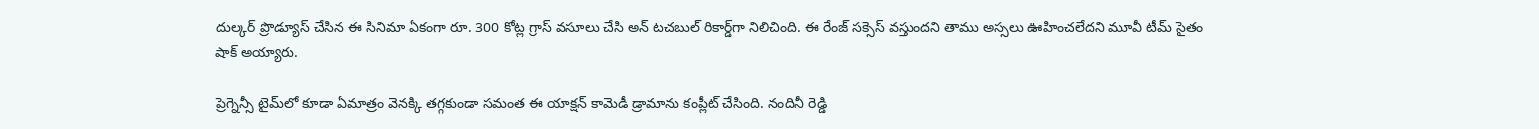దుల్కర్ ప్రొడ్యూస్ చేసిన ఈ సినిమా ఏకంగా రూ. 300 కోట్ల గ్రాస్ వసూలు చేసి అన్ టచబుల్ రికార్డ్‌గా నిలిచింది. ఈ రేంజ్ సక్సెస్ వస్తుందని తాము అస్సలు ఊహించలేదని మూవీ టీమ్ సైతం షాక్ అయ్యారు.

ప్రెగ్నెన్సీ టైమ్‌లో కూడా ఏమాత్రం వెనక్కి తగ్గకుండా సమంత ఈ యాక్షన్ కామెడీ డ్రామాను కంప్లీట్ చేసింది. నందినీ రెడ్డి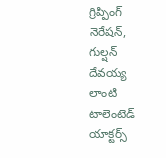గ్రిప్పింగ్ నెరేషన్, గుల్షన్ దేవయ్య లాంటి టాలెంటెడ్ యాక్టర్స్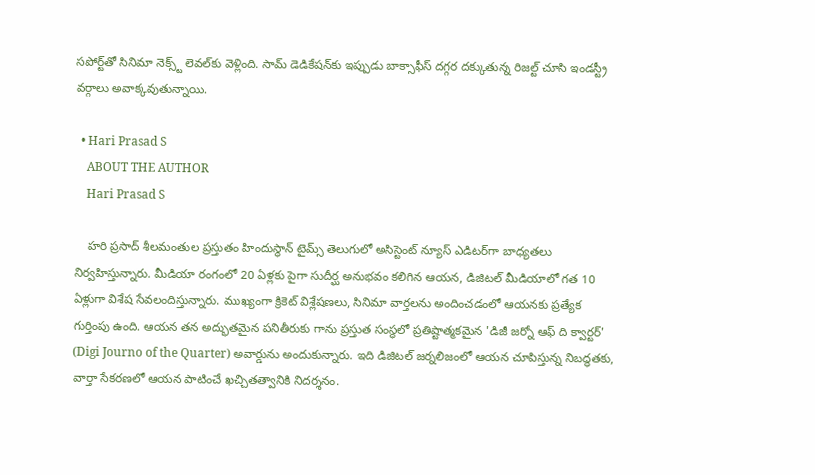సపోర్ట్‌తో సినిమా నెక్స్ట్ లెవల్‌కు వెళ్లింది. సామ్ డెడికేషన్‌కు ఇప్పుడు బాక్సాఫీస్ దగ్గర దక్కుతున్న రిజల్ట్ చూసి ఇండస్ట్రీ వర్గాలు అవాక్కవుతున్నాయి.

  • Hari Prasad S
    ABOUT THE AUTHOR
    Hari Prasad S

    హరి ప్రసాద్ శీలమంతుల ప్రస్తుతం హిందుస్థాన్ టైమ్స్ తెలుగులో అసిస్టెంట్ న్యూస్ ఎడిటర్‌గా బాధ్యతలు నిర్వహిస్తున్నారు. మీడియా రంగంలో 20 ఏళ్లకు పైగా సుదీర్ఘ అనుభవం కలిగిన ఆయన, డిజిటల్ మీడియాలో గత 10 ఏళ్లుగా విశేష సేవలందిస్తున్నారు. ముఖ్యంగా క్రికెట్ విశ్లేషణలు, సినిమా వార్తలను అందించడంలో ఆయనకు ప్రత్యేక గుర్తింపు ఉంది. ఆయన తన అద్భుతమైన పనితీరుకు గాను ప్రస్తుత సంస్థలో ప్రతిష్టాత్మకమైన 'డిజీ జర్నో ఆఫ్ ది క్వార్టర్' (Digi Journo of the Quarter) అవార్డును అందుకున్నారు. ఇది డిజిటల్ జర్నలిజంలో ఆయన చూపిస్తున్న నిబద్ధతకు, వార్తా సేకరణలో ఆయన పాటించే ఖచ్చితత్వానికి నిదర్శనం.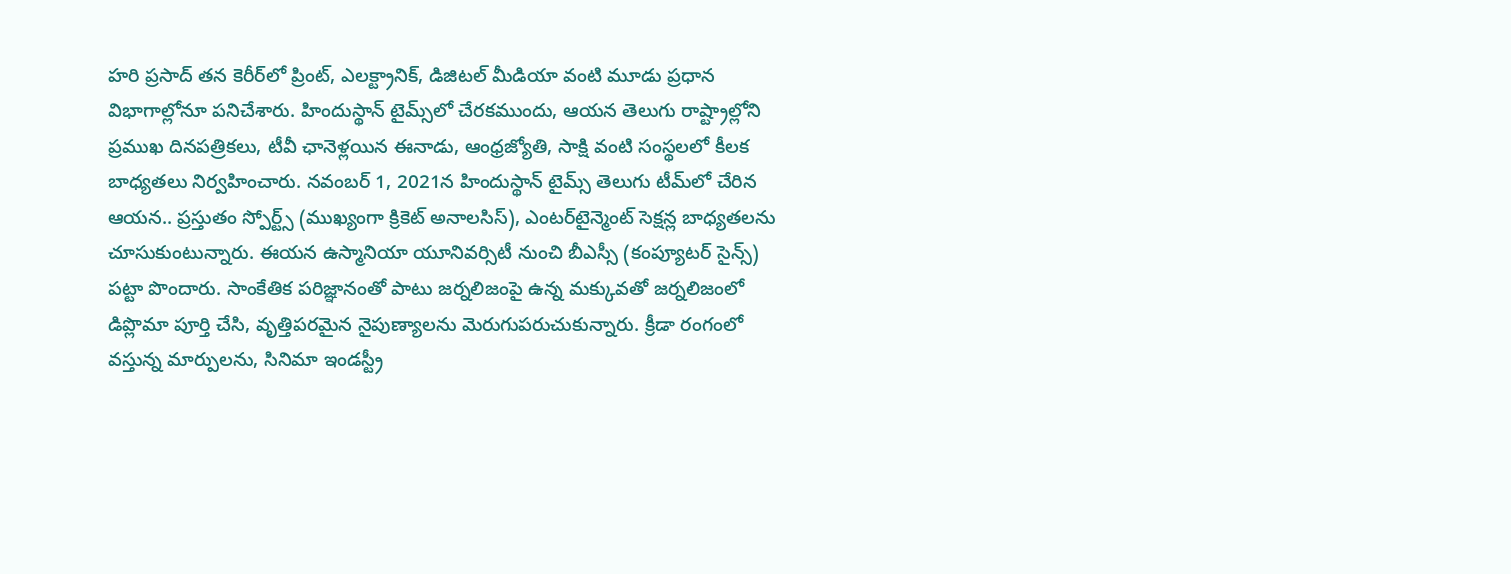హరి ప్రసాద్ తన కెరీర్‌లో ప్రింట్, ఎలక్ట్రానిక్, డిజిటల్ మీడియా వంటి మూడు ప్రధాన విభాగాల్లోనూ పనిచేశారు. హిందుస్థాన్ టైమ్స్‌లో చేరకముందు, ఆయన తెలుగు రాష్ట్రాల్లోని ప్రముఖ దినపత్రికలు, టీవీ ఛానెళ్లయిన ఈనాడు, ఆంధ్రజ్యోతి, సాక్షి వంటి సంస్థలలో కీలక బాధ్యతలు నిర్వహించారు. నవంబర్ 1, 2021న హిందుస్థాన్ టైమ్స్ తెలుగు టీమ్‌లో చేరిన ఆయన.. ప్రస్తుతం స్పోర్ట్స్ (ముఖ్యంగా క్రికెట్ అనాలసిస్), ఎంటర్‌టైన్మెంట్ సెక్షన్ల బాధ్యతలను చూసుకుంటున్నారు. ఈయన ఉస్మానియా యూనివర్సిటీ నుంచి బీఎస్సీ (కంప్యూటర్ సైన్స్) పట్టా పొందారు. సాంకేతిక పరిజ్ఞానంతో పాటు జర్నలిజంపై ఉన్న మక్కువతో జర్నలిజంలో డిప్లొమా పూర్తి చేసి, వృత్తిపరమైన నైపుణ్యాలను మెరుగుపరుచుకున్నారు. క్రీడా రంగంలో వస్తున్న మార్పులను, సినిమా ఇండస్ట్రీ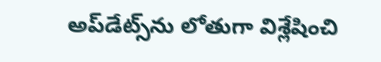అప్‌డేట్స్‌ను లోతుగా విశ్లేషించి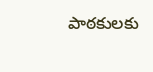పాఠకులకు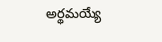అర్థమయ్యే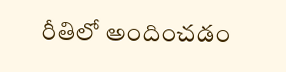రీతిలో అందించడం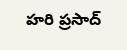హరి ప్రసాద్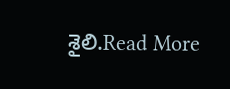శైలి.Read More